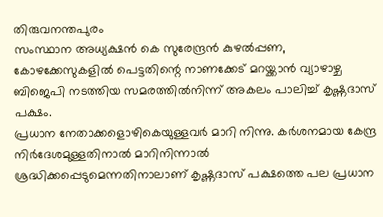തിരുവനന്തപുരം
സംസ്ഥാന അധ്യക്ഷൻ കെ സുരേന്ദ്രൻ കുഴൽപ്പണ, കോഴക്കേസുകളിൽ പെട്ടതിന്റെ നാണക്കേട് മറയ്ക്കാൻ വ്യാഴാഴ്ച ബിജെപി നടത്തിയ സമരത്തിൽനിന്ന് അകലം പാലിച്ച് കൃഷ്ണദാസ് പക്ഷം.
പ്രധാന നേതാക്കളൊഴികെയുള്ളവർ മാറി നിന്നു. കർശനമായ കേന്ദ്ര നിർദേശമുള്ളതിനാൽ മാറിനിന്നാൽ ശ്രദ്ധിക്കപ്പെടുമെന്നതിനാലാണ് കൃഷ്ണദാസ് പക്ഷത്തെ പല പ്രധാന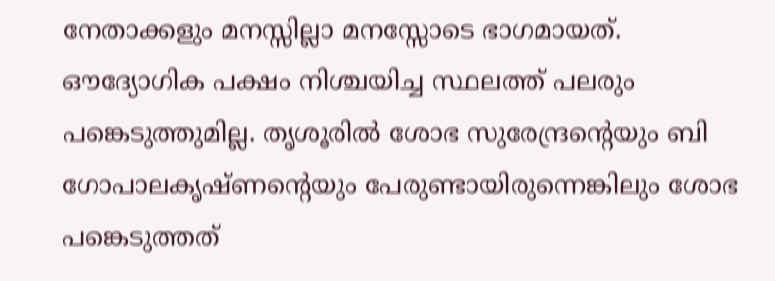നേതാക്കളും മനസ്സില്ലാ മനസ്സോടെ ഭാഗമായത്. ഔദ്യോഗിക പക്ഷം നിശ്ചയിച്ച സ്ഥലത്ത് പലരും പങ്കെടുത്തുമില്ല. തൃശൂരിൽ ശോഭ സുരേന്ദ്രന്റെയും ബി ഗോപാലകൃഷ്ണന്റെയും പേരുണ്ടായിരുന്നെങ്കിലും ശോഭ പങ്കെടുത്തത്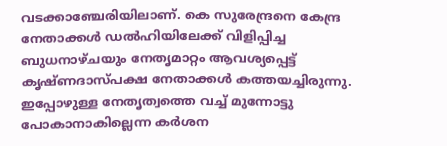വടക്കാഞ്ചേരിയിലാണ്. കെ സുരേന്ദ്രനെ കേന്ദ്ര നേതാക്കൾ ഡൽഹിയിലേക്ക് വിളിപ്പിച്ച ബുധനാഴ്ചയും നേതൃമാറ്റം ആവശ്യപ്പെട്ട് കൃഷ്ണദാസ്പക്ഷ നേതാക്കൾ കത്തയച്ചിരുന്നു. ഇപ്പോഴുള്ള നേതൃത്വത്തെ വച്ച് മുന്നോട്ടു പോകാനാകില്ലെന്ന കർശന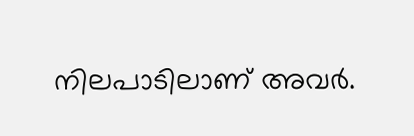നിലപാടിലാണ് അവർ.